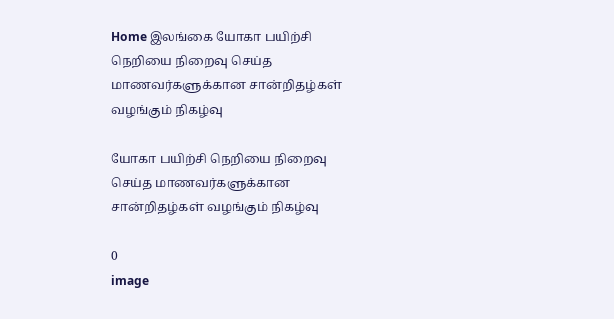Home இலங்கை யோகா பயிற்சி நெறியை நிறைவு செய்த மாணவர்களுக்கான சான்றிதழ்கள் வழங்கும் நிகழ்வு

யோகா பயிற்சி நெறியை நிறைவு செய்த மாணவர்களுக்கான சான்றிதழ்கள் வழங்கும் நிகழ்வு

0
image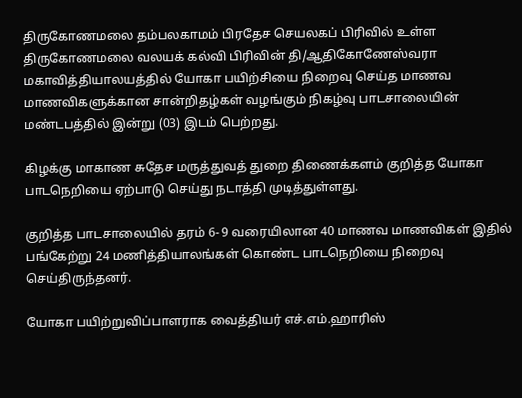திருகோணமலை தம்பலகாமம் பிரதேச செயலகப் பிரிவில் உள்ள திருகோணமலை வலயக் கல்வி பிரிவின் தி/ஆதிகோணேஸ்வரா மகாவித்தியாலயத்தில் யோகா பயிற்சியை நிறைவு செய்த மாணவ மாணவிகளுக்கான சான்றிதழ்கள் வழங்கும் நிகழ்வு பாடசாலையின் மண்டபத்தில் இன்று (03) இடம் பெற்றது.

கிழக்கு மாகாண சுதேச மருத்துவத் துறை திணைக்களம் குறித்த யோகா பாடநெறியை ஏற்பாடு செய்து நடாத்தி முடித்துள்ளது.

குறித்த பாடசாலையில் தரம் 6- 9 வரையிலான 40 மாணவ மாணவிகள் இதில் பங்கேற்று 24 மணித்தியாலங்கள் கொண்ட பாடநெறியை நிறைவு செய்திருந்தனர்.

யோகா பயிற்றுவிப்பாளராக வைத்தியர் எச்.எம்.ஹாரிஸ்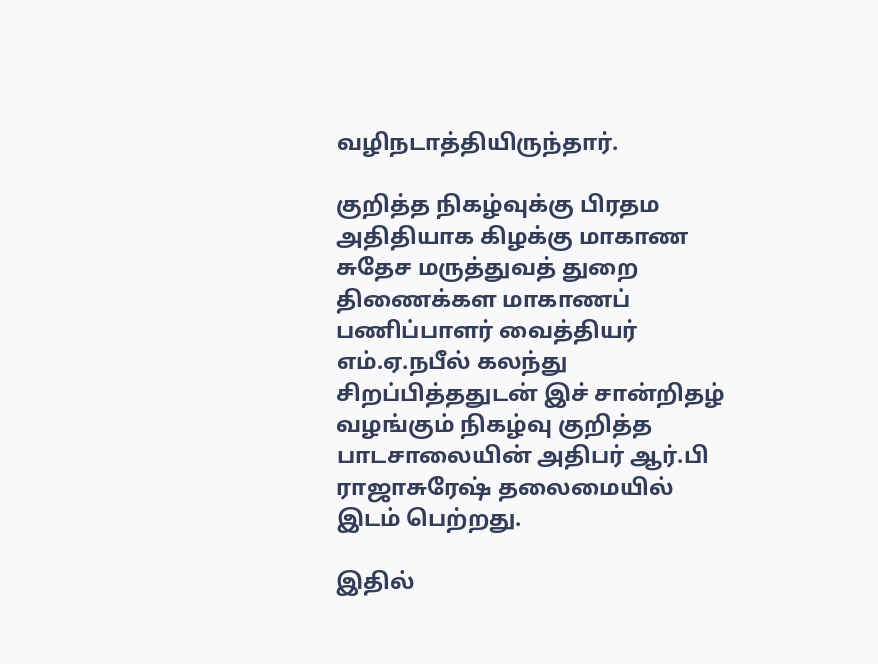வழிநடாத்தியிருந்தார்.

குறித்த நிகழ்வுக்கு பிரதம அதிதியாக கிழக்கு மாகாண சுதேச மருத்துவத் துறை திணைக்கள மாகாணப் பணிப்பாளர் வைத்தியர் எம்.ஏ.நபீல் கலந்து சிறப்பித்ததுடன் இச் சான்றிதழ் வழங்கும் நிகழ்வு குறித்த பாடசாலையின் அதிபர் ஆர்.பி ராஜாசுரேஷ் தலைமையில் இடம் பெற்றது.

இதில்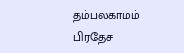தம்பலகாமம் பிரதேச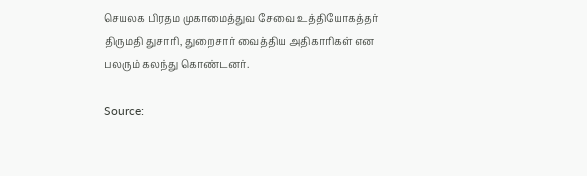செயலக பிரதம முகாமைத்துவ சேவை உத்தியோகத்தர் திருமதி துசாரி, துறைசார் வைத்திய அதிகாரிகள் என பலரும் கலந்து கொண்டனர்.

Source: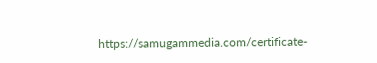https://samugammedia.com/certificate-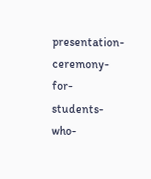presentation-ceremony-for-students-who-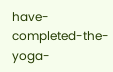have-completed-the-yoga-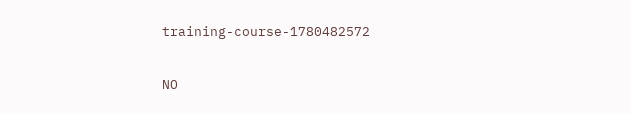training-course-1780482572

NO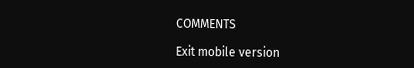COMMENTS

Exit mobile version